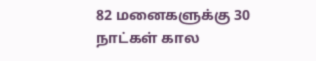82 மனைகளுக்கு 30 நாட்கள் கால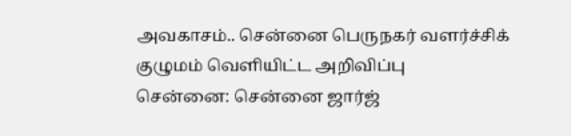அவகாசம்.. சென்னை பெருநகர் வளர்ச்சிக் குழுமம் வெளியிட்ட அறிவிப்பு
சென்னை: சென்னை ஜார்ஜ்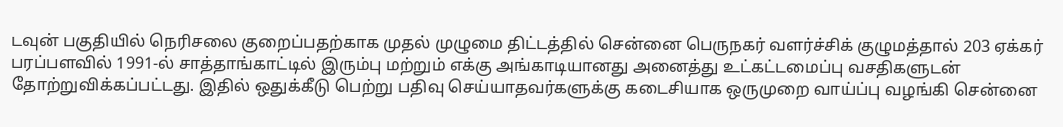டவுன் பகுதியில் நெரிசலை குறைப்பதற்காக முதல் முழுமை திட்டத்தில் சென்னை பெருநகர் வளர்ச்சிக் குழுமத்தால் 203 ஏக்கர் பரப்பளவில் 1991-ல் சாத்தாங்காட்டில் இரும்பு மற்றும் எக்கு அங்காடியானது அனைத்து உட்கட்டமைப்பு வசதிகளுடன் தோற்றுவிக்கப்பட்டது. இதில் ஒதுக்கீடு பெற்று பதிவு செய்யாதவர்களுக்கு கடைசியாக ஒருமுறை வாய்ப்பு வழங்கி சென்னை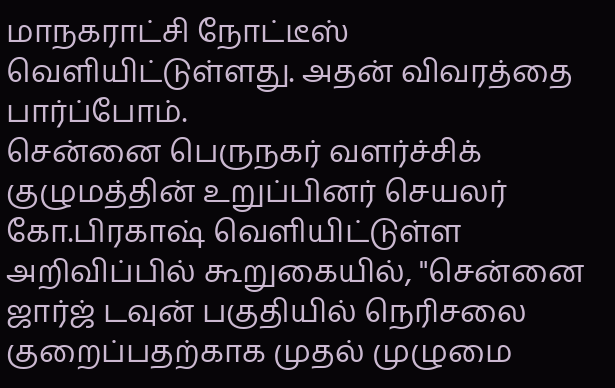மாநகராட்சி நோட்டீஸ் வெளியிட்டுள்ளது. அதன் விவரத்தை பார்ப்போம்.
சென்னை பெருநகர் வளர்ச்சிக் குழுமத்தின் உறுப்பினர் செயலர் கோ.பிரகாஷ் வெளியிட்டுள்ள அறிவிப்பில் கூறுகையில், "சென்னை ஜார்ஜ் டவுன் பகுதியில் நெரிசலை குறைப்பதற்காக முதல் முழுமை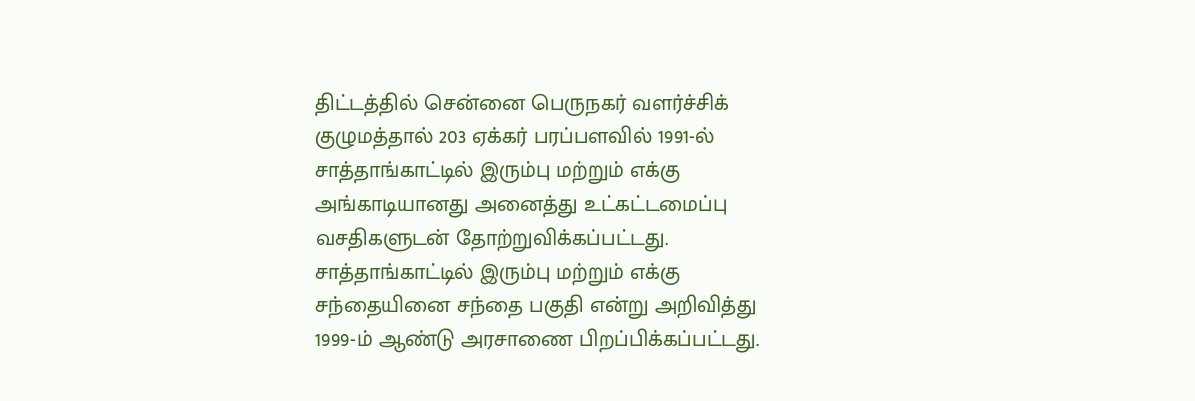திட்டத்தில் சென்னை பெருநகர் வளர்ச்சிக் குழுமத்தால் 203 ஏக்கர் பரப்பளவில் 1991-ல் சாத்தாங்காட்டில் இரும்பு மற்றும் எக்கு அங்காடியானது அனைத்து உட்கட்டமைப்பு வசதிகளுடன் தோற்றுவிக்கப்பட்டது. சாத்தாங்காட்டில் இரும்பு மற்றும் எக்கு சந்தையினை சந்தை பகுதி என்று அறிவித்து 1999-ம் ஆண்டு அரசாணை பிறப்பிக்கப்பட்டது.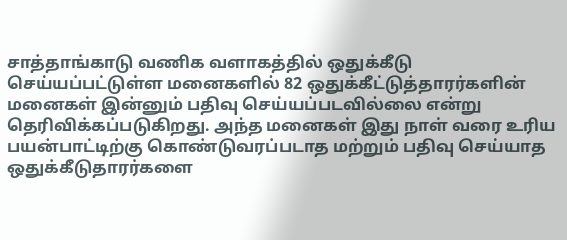சாத்தாங்காடு வணிக வளாகத்தில் ஒதுக்கீடு செய்யப்பட்டுள்ள மனைகளில் 82 ஒதுக்கீட்டுத்தாரர்களின் மனைகள் இன்னும் பதிவு செய்யப்படவில்லை என்று தெரிவிக்கப்படுகிறது. அந்த மனைகள் இது நாள் வரை உரிய பயன்பாட்டிற்கு கொண்டுவரப்படாத மற்றும் பதிவு செய்யாத ஒதுக்கீடுதாரர்களை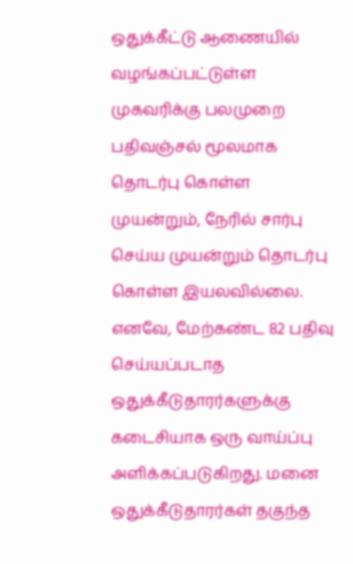ஒதுக்கீட்டு ஆணையில் வழங்கப்பட்டுள்ள முகவரிக்கு பலமுறை பதிவஞ்சல் மூலமாக தொடர்பு கொள்ள முயன்றும், நேரில் சார்பு செய்ய முயன்றும் தொடர்பு கொள்ள இயலவில்லை.
எனவே, மேற்கண்ட 82 பதிவு செய்யப்படாத ஒதுக்கீடுதாரர்களுக்கு கடைசியாக ஒரு வாய்ப்பு அளிக்கப்படுகிறது. மனை ஒதுக்கீடுதாரர்கள் தகுந்த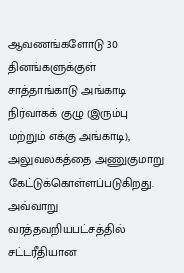ஆவணங்களோடு 30 தினங்களுக்குள் சாத்தாங்காடு அங்காடி நிர்வாகக் குழு (இரும்பு மற்றும் எக்கு அங்காடி), அலுவலகத்தை அணுகுமாறு கேட்டுக்கொள்ளப்படுகிறது. அவ்வாறு வரத்தவறியபட்சத்தில் சட்டரீதியான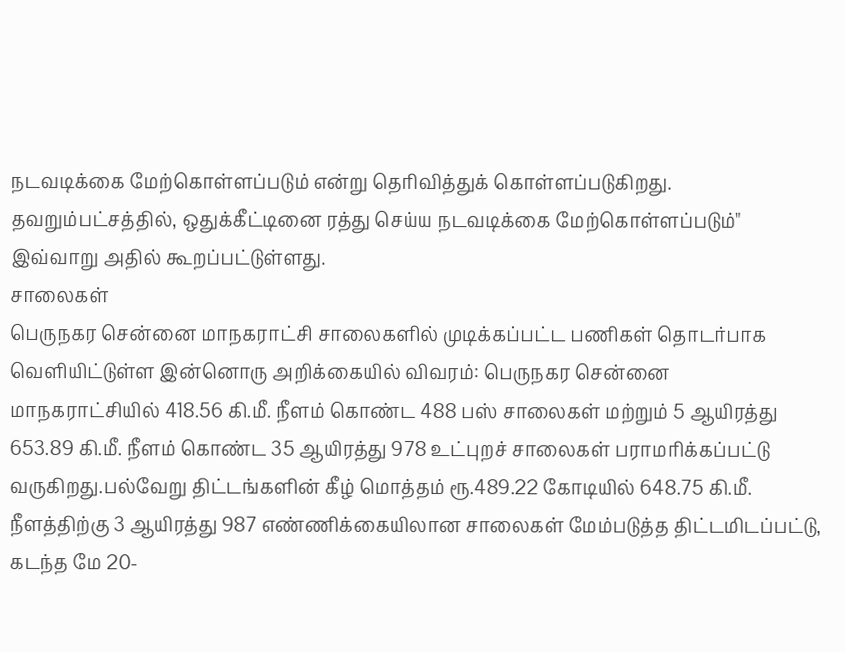நடவடிக்கை மேற்கொள்ளப்படும் என்று தெரிவித்துக் கொள்ளப்படுகிறது. தவறும்பட்சத்தில், ஒதுக்கீட்டினை ரத்து செய்ய நடவடிக்கை மேற்கொள்ளப்படும்" இவ்வாறு அதில் கூறப்பட்டுள்ளது.
சாலைகள்
பெருநகர சென்னை மாநகராட்சி சாலைகளில் முடிக்கப்பட்ட பணிகள் தொடர்பாக வெளியிட்டுள்ள இன்னொரு அறிக்கையில் விவரம்: பெருநகர சென்னை மாநகராட்சியில் 418.56 கி.மீ. நீளம் கொண்ட 488 பஸ் சாலைகள் மற்றும் 5 ஆயிரத்து 653.89 கி.மீ. நீளம் கொண்ட 35 ஆயிரத்து 978 உட்புறச் சாலைகள் பராமரிக்கப்பட்டு வருகிறது.பல்வேறு திட்டங்களின் கீழ் மொத்தம் ரூ.489.22 கோடியில் 648.75 கி.மீ. நீளத்திற்கு 3 ஆயிரத்து 987 எண்ணிக்கையிலான சாலைகள் மேம்படுத்த திட்டமிடப்பட்டு, கடந்த மே 20-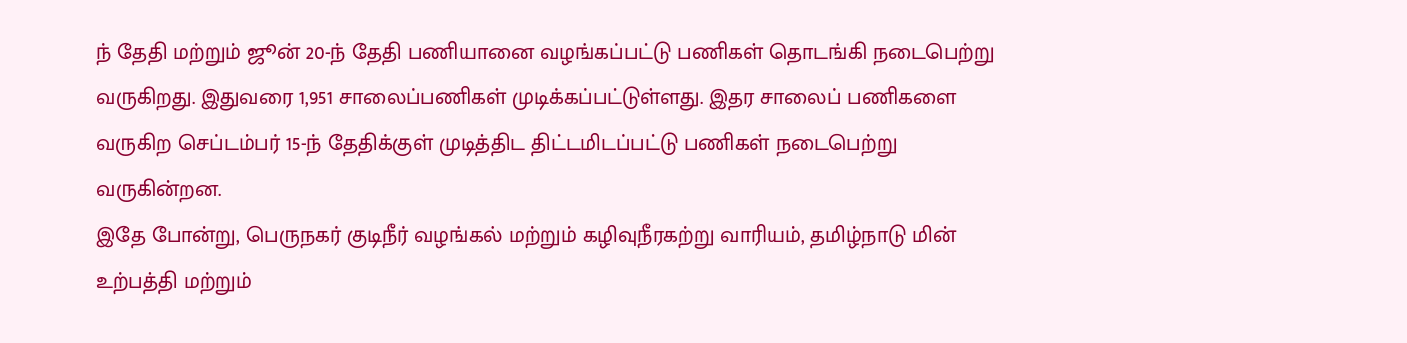ந் தேதி மற்றும் ஜூன் 20-ந் தேதி பணியானை வழங்கப்பட்டு பணிகள் தொடங்கி நடைபெற்று வருகிறது. இதுவரை 1,951 சாலைப்பணிகள் முடிக்கப்பட்டுள்ளது. இதர சாலைப் பணிகளை வருகிற செப்டம்பர் 15-ந் தேதிக்குள் முடித்திட திட்டமிடப்பட்டு பணிகள் நடைபெற்று வருகின்றன.
இதே போன்று, பெருநகர் குடிநீர் வழங்கல் மற்றும் கழிவுநீரகற்று வாரியம், தமிழ்நாடு மின் உற்பத்தி மற்றும்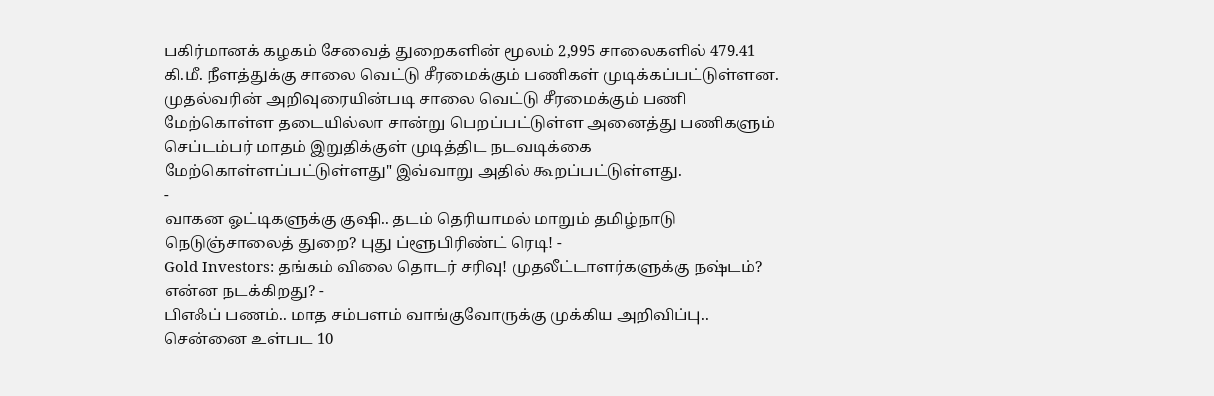பகிர்மானக் கழகம் சேவைத் துறைகளின் மூலம் 2,995 சாலைகளில் 479.41 கி.மீ. நீளத்துக்கு சாலை வெட்டு சீரமைக்கும் பணிகள் முடிக்கப்பட்டுள்ளன.
முதல்வரின் அறிவுரையின்படி சாலை வெட்டு சீரமைக்கும் பணி மேற்கொள்ள தடையில்லா சான்று பெறப்பட்டுள்ள அனைத்து பணிகளும் செப்டம்பர் மாதம் இறுதிக்குள் முடித்திட நடவடிக்கை மேற்கொள்ளப்பட்டுள்ளது" இவ்வாறு அதில் கூறப்பட்டுள்ளது.
-
வாகன ஓட்டிகளுக்கு குஷி.. தடம் தெரியாமல் மாறும் தமிழ்நாடு நெடுஞ்சாலைத் துறை? புது ப்ளூபிரிண்ட் ரெடி! -
Gold Investors: தங்கம் விலை தொடர் சரிவு! முதலீட்டாளர்களுக்கு நஷ்டம்? என்ன நடக்கிறது? -
பிஎஃப் பணம்.. மாத சம்பளம் வாங்குவோருக்கு முக்கிய அறிவிப்பு.. சென்னை உள்பட 10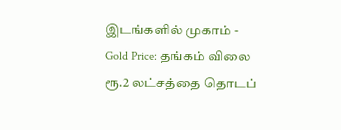இடங்களில் முகாம் -
Gold Price: தங்கம் விலை ரூ.2 லட்சத்தை தொடப்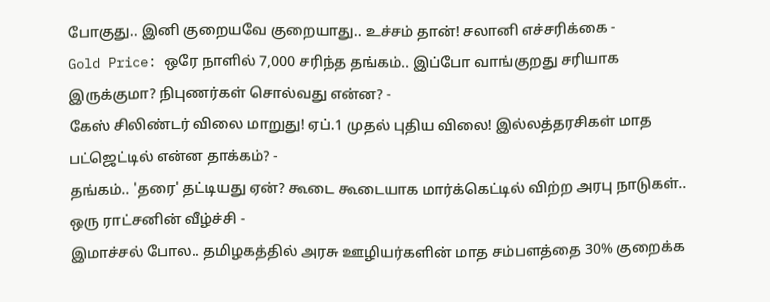போகுது.. இனி குறையவே குறையாது.. உச்சம் தான்! சலானி எச்சரிக்கை -
Gold Price: ஒரே நாளில் 7,000 சரிந்த தங்கம்.. இப்போ வாங்குறது சரியாக இருக்குமா? நிபுணர்கள் சொல்வது என்ன? -
கேஸ் சிலிண்டர் விலை மாறுது! ஏப்.1 முதல் புதிய விலை! இல்லத்தரசிகள் மாத பட்ஜெட்டில் என்ன தாக்கம்? -
தங்கம்.. 'தரை' தட்டியது ஏன்? கூடை கூடையாக மார்க்கெட்டில் விற்ற அரபு நாடுகள்.. ஒரு ராட்சனின் வீழ்ச்சி -
இமாச்சல் போல.. தமிழகத்தில் அரசு ஊழியர்களின் மாத சம்பளத்தை 30% குறைக்க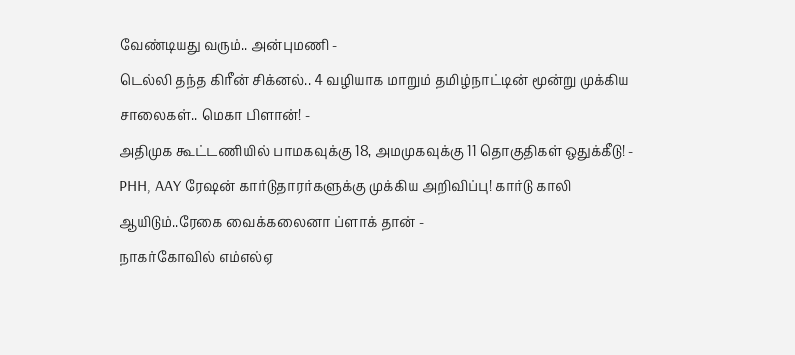வேண்டியது வரும்.. அன்புமணி -
டெல்லி தந்த கிரீன் சிக்னல்.. 4 வழியாக மாறும் தமிழ்நாட்டின் மூன்று முக்கிய சாலைகள்.. மெகா பிளான்! -
அதிமுக கூட்டணியில் பாமகவுக்கு 18, அமமுகவுக்கு 11 தொகுதிகள் ஒதுக்கீடு! -
PHH, AAY ரேஷன் கார்டுதாரர்களுக்கு முக்கிய அறிவிப்பு! கார்டு காலி ஆயிடும்..ரேகை வைக்கலைனா ப்ளாக் தான் -
நாகர்கோவில் எம்எல்ஏ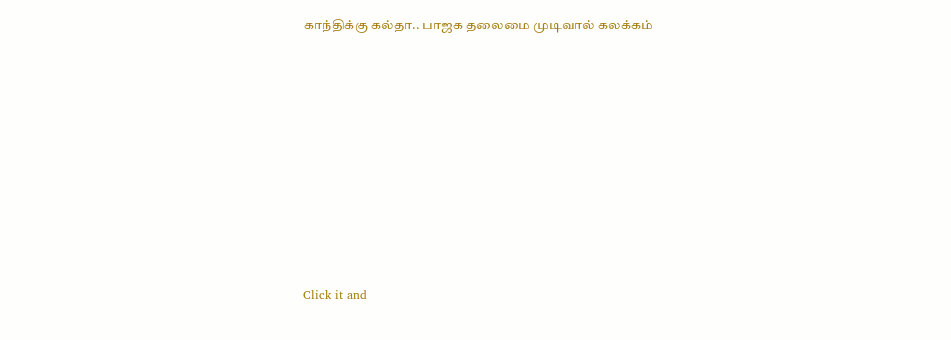காந்திக்கு கல்தா.. பாஜக தலைமை முடிவால் கலக்கம்












Click it and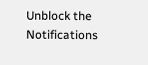Unblock the Notifications